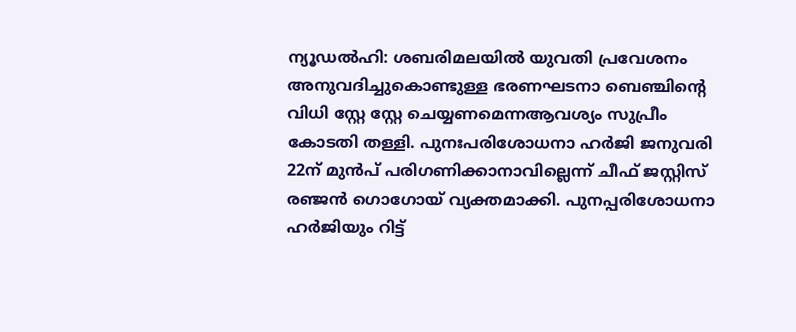ന്യൂഡൽഹി: ശബരിമലയിൽ യുവതി പ്രവേശനം അനുവദിച്ചുകൊണ്ടുള്ള ഭരണഘടനാ ബെഞ്ചിന്റെ വിധി സ്റ്റേ സ്റ്റേ ചെയ്യണമെന്നആവശ്യം സുപ്രീം കോടതി തള്ളി. പുനഃപരിശോധനാ ഹർജി ജനുവരി 22ന് മുൻപ് പരിഗണിക്കാനാവില്ലെന്ന് ചീഫ് ജസ്റ്റിസ് രഞ്ജൻ ഗൊഗോയ് വ്യക്തമാക്കി. പുനപ്പരിശോധനാ ഹർജിയും റിട്ട്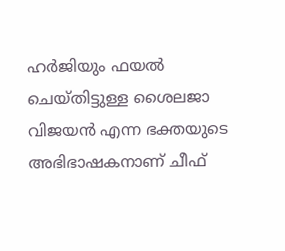ഹർജിയും ഫയൽ ചെയ്തിട്ടുള്ള ശൈലജാ വിജയൻ എന്ന ഭക്തയുടെ അഭിഭാഷകനാണ് ചീഫ്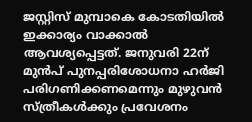ജസ്റ്റിസ് മുമ്പാകെ കോടതിയിൽ ഇക്കാര്യം വാക്കാൽ ആവശ്യപ്പെട്ടത്. ജനുവരി 22ന് മുൻപ് പുനപ്പരിശോധനാ ഹർജി പരിഗണിക്കണമെന്നും മുഴുവൻ സ്ത്രീകൾക്കും പ്രവേശനം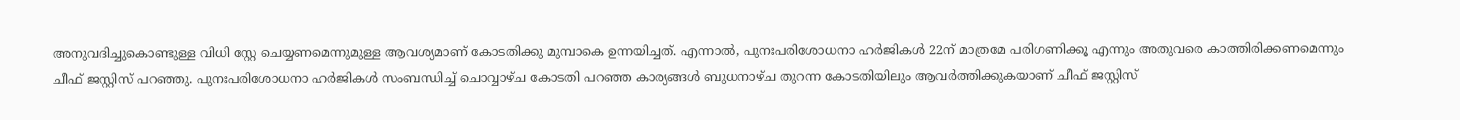അനുവദിച്ചുകൊണ്ടുള്ള വിധി സ്റ്റേ ചെയ്യണമെന്നുമുള്ള ആവശ്യമാണ് കോടതിക്കു മുമ്പാകെ ഉന്നയിച്ചത്. എന്നാൽ, പുനഃപരിശോധനാ ഹർജികൾ 22ന് മാത്രമേ പരിഗണിക്കൂ എന്നും അതുവരെ കാത്തിരിക്കണമെന്നും ചീഫ് ജസ്റ്റിസ് പറഞ്ഞു. പുനഃപരിശോധനാ ഹർജികൾ സംബന്ധിച്ച് ചൊവ്വാഴ്ച കോടതി പറഞ്ഞ കാര്യങ്ങൾ ബുധനാഴ്ച തുറന്ന കോടതിയിലും ആവർത്തിക്കുകയാണ് ചീഫ് ജസ്റ്റിസ്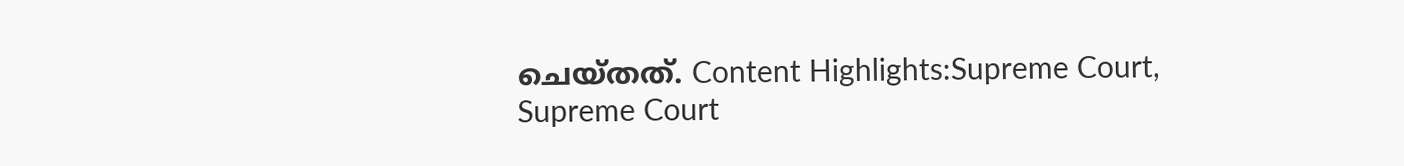ചെയ്തത്. Content Highlights:Supreme Court, Supreme Court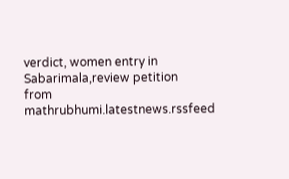verdict, women entry in Sabarimala,review petition
from mathrubhumi.latestnews.rssfeed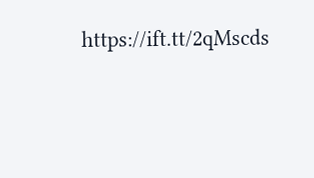https://ift.tt/2qMscds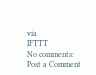via
IFTTT
No comments:
Post a Comment